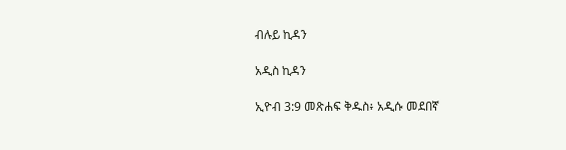ብሉይ ኪዳን

አዲስ ኪዳን

ኢዮብ 3:9 መጽሐፍ ቅዱስ፥ አዲሱ መደበኛ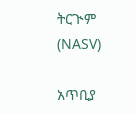ትርጒም (NASV)

አጥቢያ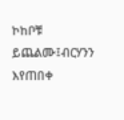ኮከቦቹ ይጨልሙ፤ብርሃንን እየጠበቀ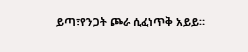ይጣ፣የንጋት ጮራ ሲፈነጥቅ አይይ።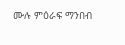ሙሉ ምዕራፍ ማንበብ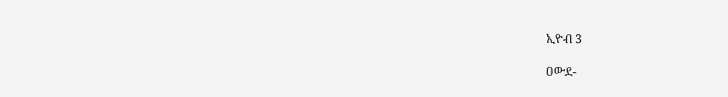ኢዮብ 3

ዐውደ-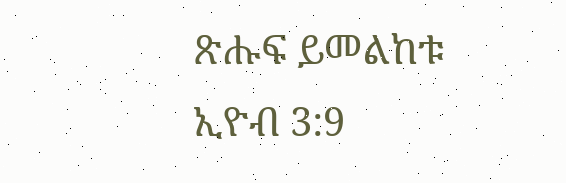ጽሑፍ ይመልከቱ ኢዮብ 3:9